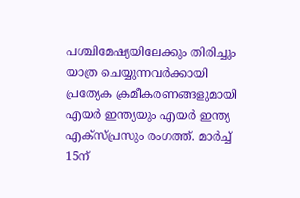പശ്ചിമേഷ്യയിലേക്കും തിരിച്ചും യാത്ര ചെയ്യുന്നവർക്കായി പ്രത്യേക ക്രമീകരണങ്ങളുമായി എയർ ഇന്ത്യയും എയർ ഇന്ത്യ എക്സ്പ്രസും രംഗത്ത്. മാർച്ച് 15ന്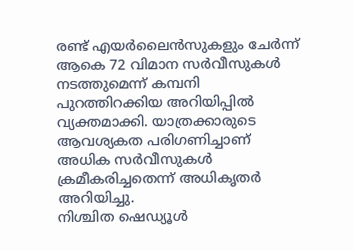രണ്ട് എയർലൈൻസുകളും ചേർന്ന് ആകെ 72 വിമാന സർവീസുകൾ നടത്തുമെന്ന് കമ്പനി പുറത്തിറക്കിയ അറിയിപ്പിൽ വ്യക്തമാക്കി. യാത്രക്കാരുടെ ആവശ്യകത പരിഗണിച്ചാണ് അധിക സർവീസുകൾ ക്രമീകരിച്ചതെന്ന് അധികൃതർ അറിയിച്ചു.
നിശ്ചിത ഷെഡ്യൂൾ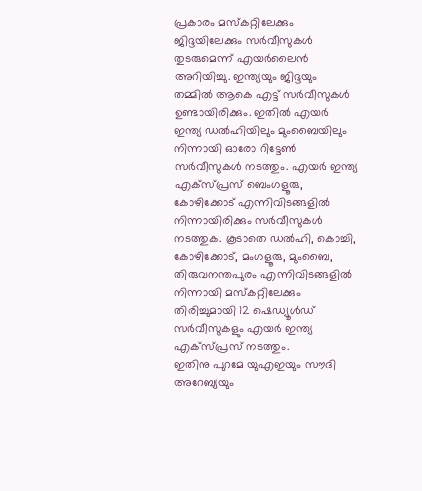പ്രകാരം മസ്കറ്റിലേക്കും ജിദ്ദയിലേക്കും സർവീസുകൾ തുടരുമെന്ന് എയർലൈൻ അറിയിച്ചു. ഇന്ത്യയും ജിദ്ദയും തമ്മിൽ ആകെ എട്ട് സർവീസുകൾ ഉണ്ടായിരിക്കും. ഇതിൽ എയർ ഇന്ത്യ ഡൽഹിയിലും മുംബൈയിലും നിന്നായി ഓരോ റിട്ടേൺ സർവീസുകൾ നടത്തും. എയർ ഇന്ത്യ എക്സ്പ്രസ് ബെംഗളൂരു, കോഴിക്കോട് എന്നിവിടങ്ങളിൽ നിന്നായിരിക്കും സർവീസുകൾ നടത്തുക. കൂടാതെ ഡൽഹി, കൊച്ചി, കോഴിക്കോട്, മംഗളൂരു, മുംബൈ, തിരുവനന്തപുരം എന്നിവിടങ്ങളിൽ നിന്നായി മസ്കറ്റിലേക്കും തിരിച്ചുമായി 12 ഷെഡ്യൂൾഡ് സർവീസുകളും എയർ ഇന്ത്യ എക്സ്പ്രസ് നടത്തും.
ഇതിനു പുറമേ യുഎഇയും സൗദി അറേബ്യയും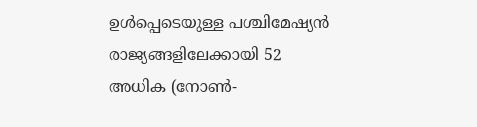ഉൾപ്പെടെയുള്ള പശ്ചിമേഷ്യൻ രാജ്യങ്ങളിലേക്കായി 52 അധിക (നോൺ-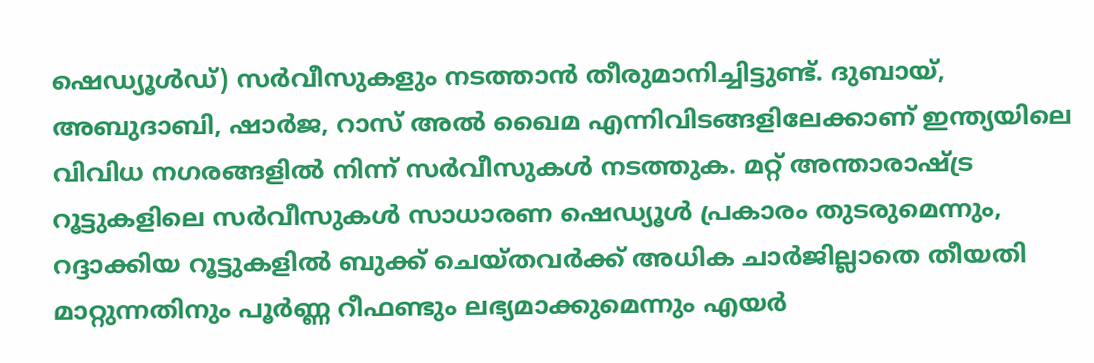ഷെഡ്യൂൾഡ്) സർവീസുകളും നടത്താൻ തീരുമാനിച്ചിട്ടുണ്ട്. ദുബായ്, അബുദാബി, ഷാർജ, റാസ് അൽ ഖൈമ എന്നിവിടങ്ങളിലേക്കാണ് ഇന്ത്യയിലെ വിവിധ നഗരങ്ങളിൽ നിന്ന് സർവീസുകൾ നടത്തുക. മറ്റ് അന്താരാഷ്ട്ര റൂട്ടുകളിലെ സർവീസുകൾ സാധാരണ ഷെഡ്യൂൾ പ്രകാരം തുടരുമെന്നും, റദ്ദാക്കിയ റൂട്ടുകളിൽ ബുക്ക് ചെയ്തവർക്ക് അധിക ചാർജില്ലാതെ തീയതി മാറ്റുന്നതിനും പൂർണ്ണ റീഫണ്ടും ലഭ്യമാക്കുമെന്നും എയർ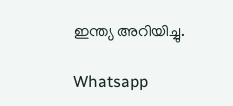ഇന്ത്യ അറിയിച്ചു.

Whatsapp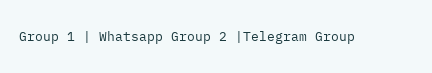Group 1 | Whatsapp Group 2 |Telegram Group